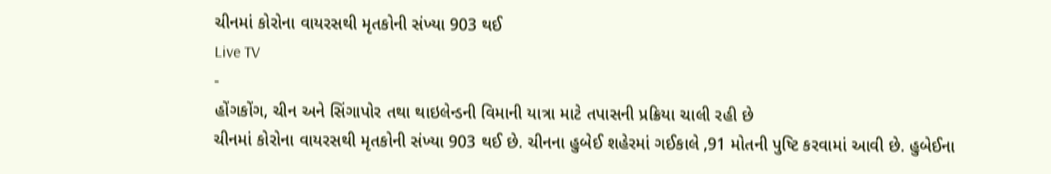ચીનમાં કોરોના વાયરસથી મૃતકોની સંખ્યા 903 થઈ
Live TV
-
હોંગકોંગ, ચીન અને સિંગાપોર તથા થાઇલેન્ડની વિમાની યાત્રા માટે તપાસની પ્રક્રિયા ચાલી રહી છે
ચીનમાં કોરોના વાયરસથી મૃતકોની સંખ્યા 903 થઈ છે. ચીનના હુબેઈ શહેરમાં ગઈકાલે ,91 મોતની પુષ્ટિ કરવામાં આવી છે. હુબેઈના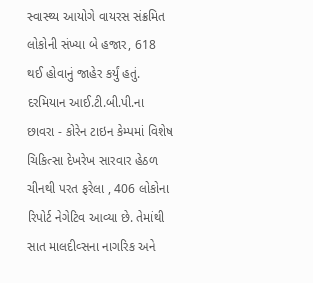સ્વાસ્થ્ય આયોગે વાયરસ સંક્રમિત લોકોની સંખ્યા બે હજાર, 618 થઈ હોવાનું જાહેર કર્યું હતું. દરમિયાન આઈ.ટી.બી.પી.ના છાવરા - કોરેન ટાઇન કેમ્પમાં વિશેષ ચિકિત્સા દેખરેખ સારવાર હેઠળ ચીનથી પરત ફરેલા , 406 લોકોના રિપોર્ટ નેગેટિવ આવ્યા છે. તેમાંથી સાત માલદીવ્સના નાગરિક અને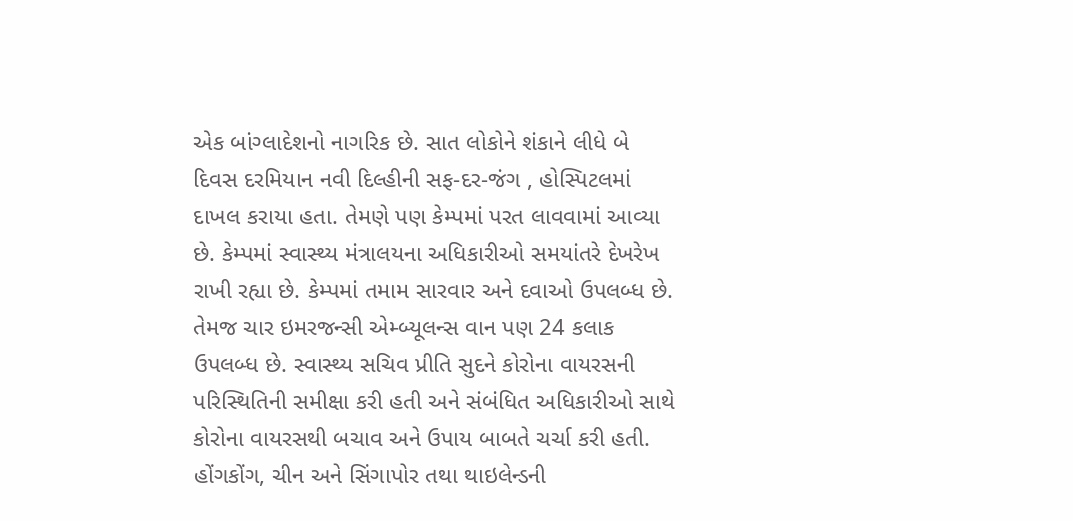એક બાંગ્લાદેશનો નાગરિક છે. સાત લોકોને શંકાને લીધે બે દિવસ દરમિયાન નવી દિલ્હીની સફ-દર-જંગ , હોસ્પિટલમાં દાખલ કરાયા હતા. તેમણે પણ કેમ્પમાં પરત લાવવામાં આવ્યા છે. કેમ્પમાં સ્વાસ્થ્ય મંત્રાલયના અધિકારીઓ સમયાંતરે દેખરેખ રાખી રહ્યા છે. કેમ્પમાં તમામ સારવાર અને દવાઓ ઉપલબ્ધ છે. તેમજ ચાર ઇમરજન્સી એમ્બ્યૂલન્સ વાન પણ 24 કલાક ઉપલબ્ધ છે. સ્વાસ્થ્ય સચિવ પ્રીતિ સુદને કોરોના વાયરસની પરિસ્થિતિની સમીક્ષા કરી હતી અને સંબંધિત અધિકારીઓ સાથે કોરોના વાયરસથી બચાવ અને ઉપાય બાબતે ચર્ચા કરી હતી. હોંગકોંગ, ચીન અને સિંગાપોર તથા થાઇલેન્ડની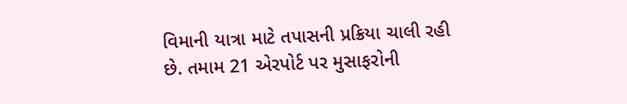વિમાની યાત્રા માટે તપાસની પ્રક્રિયા ચાલી રહી છે. તમામ 21 એરપોર્ટ પર મુસાફરોની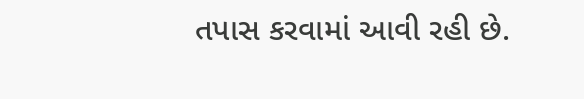તપાસ કરવામાં આવી રહી છે.